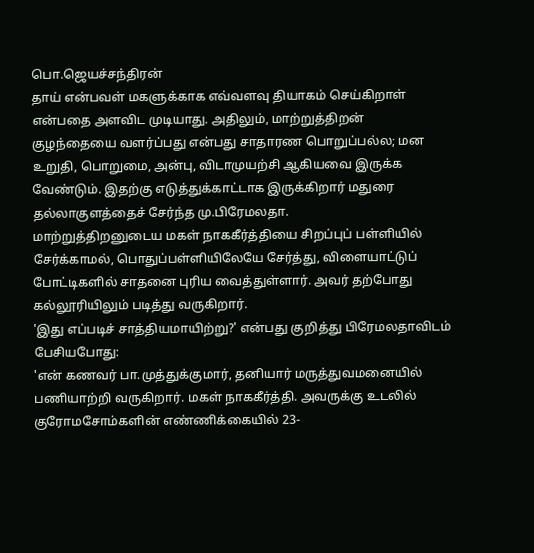பொ.ஜெயச்சந்திரன்
தாய் என்பவள் மகளுக்காக எவ்வளவு தியாகம் செய்கிறாள் என்பதை அளவிட முடியாது. அதிலும், மாற்றுத்திறன் குழந்தையை வளர்ப்பது என்பது சாதாரண பொறுப்பல்ல; மன உறுதி, பொறுமை, அன்பு, விடாமுயற்சி ஆகியவை இருக்க வேண்டும். இதற்கு எடுத்துக்காட்டாக இருக்கிறார் மதுரை தல்லாகுளத்தைச் சேர்ந்த மு.பிரேமலதா.
மாற்றுத்திறனுடைய மகள் நாககீர்த்தியை சிறப்புப் பள்ளியில் சேர்க்காமல், பொதுப்பள்ளியிலேயே சேர்த்து, விளையாட்டுப் போட்டிகளில் சாதனை புரிய வைத்துள்ளார். அவர் தற்போது கல்லூரியிலும் படித்து வருகிறார்.
'இது எப்படிச் சாத்தியமாயிற்று?' என்பது குறித்து பிரேமலதாவிடம் பேசியபோது:
'என் கணவர் பா.முத்துக்குமார், தனியார் மருத்துவமனையில் பணியாற்றி வருகிறார். மகள் நாககீர்த்தி. அவருக்கு உடலில் குரோமசோம்களின் எண்ணிக்கையில் 23-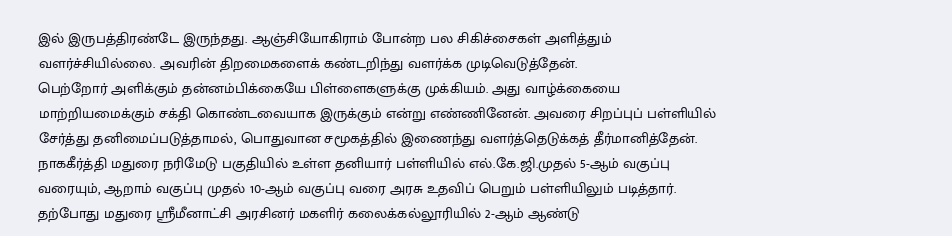இல் இருபத்திரண்டே இருந்தது. ஆஞ்சியோகிராம் போன்ற பல சிகிச்சைகள் அளித்தும் வளர்ச்சியில்லை. அவரின் திறமைகளைக் கண்டறிந்து வளர்க்க முடிவெடுத்தேன்.
பெற்றோர் அளிக்கும் தன்னம்பிக்கையே பிள்ளைகளுக்கு முக்கியம். அது வாழ்க்கையை மாற்றியமைக்கும் சக்தி கொண்டவையாக இருக்கும் என்று எண்ணினேன். அவரை சிறப்புப் பள்ளியில் சேர்த்து தனிமைப்படுத்தாமல், பொதுவான சமூகத்தில் இணைந்து வளர்த்தெடுக்கத் தீர்மானித்தேன்.
நாககீர்த்தி மதுரை நரிமேடு பகுதியில் உள்ள தனியார் பள்ளியில் எல்.கே.ஜி.முதல் 5-ஆம் வகுப்பு வரையும், ஆறாம் வகுப்பு முதல் 10-ஆம் வகுப்பு வரை அரசு உதவிப் பெறும் பள்ளியிலும் படித்தார். தற்போது மதுரை ஸ்ரீமீனாட்சி அரசினர் மகளிர் கலைக்கல்லூரியில் 2-ஆம் ஆண்டு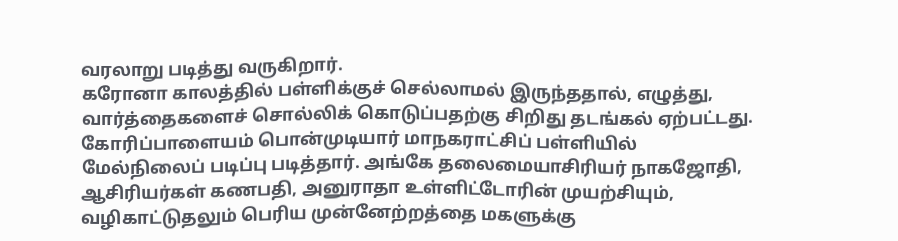வரலாறு படித்து வருகிறார்.
கரோனா காலத்தில் பள்ளிக்குச் செல்லாமல் இருந்ததால், எழுத்து, வார்த்தைகளைச் சொல்லிக் கொடுப்பதற்கு சிறிது தடங்கல் ஏற்பட்டது.
கோரிப்பாளையம் பொன்முடியார் மாநகராட்சிப் பள்ளியில் மேல்நிலைப் படிப்பு படித்தார். அங்கே தலைமையாசிரியர் நாகஜோதி, ஆசிரியர்கள் கணபதி, அனுராதா உள்ளிட்டோரின் முயற்சியும், வழிகாட்டுதலும் பெரிய முன்னேற்றத்தை மகளுக்கு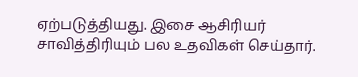ஏற்படுத்தியது. இசை ஆசிரியர் சாவித்திரியும் பல உதவிகள் செய்தார்.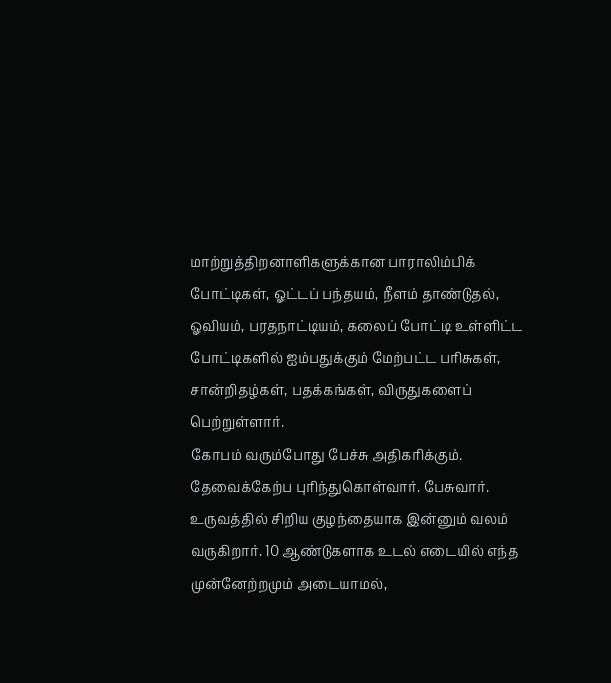மாற்றுத்திறனாளிகளுக்கான பாராலிம்பிக் போட்டிகள், ஓட்டப் பந்தயம், நீளம் தாண்டுதல், ஓவியம், பரதநாட்டியம், கலைப் போட்டி உள்ளிட்ட போட்டிகளில் ஐம்பதுக்கும் மேற்பட்ட பரிசுகள், சான்றிதழ்கள், பதக்கங்கள், விருதுகளைப் பெற்றுள்ளார்.
கோபம் வரும்போது பேச்சு அதிகரிக்கும். தேவைக்கேற்ப புரிந்துகொள்வார். பேசுவார். உருவத்தில் சிறிய குழந்தையாக இன்னும் வலம் வருகிறார். 10 ஆண்டுகளாக உடல் எடையில் எந்த முன்னேற்றமும் அடையாமல்,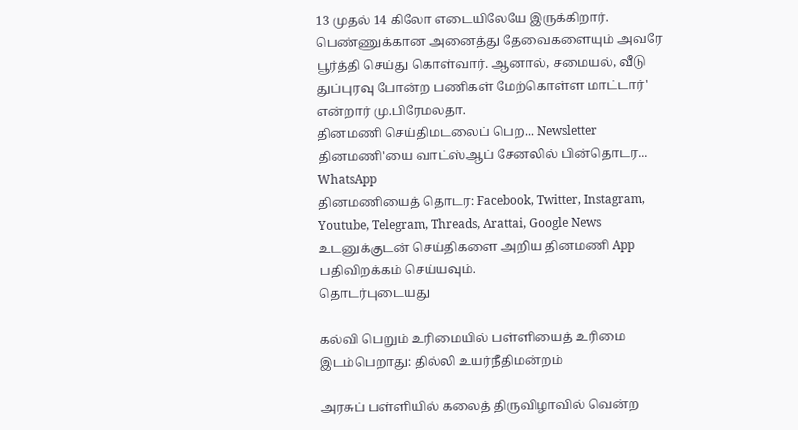13 முதல் 14 கிலோ எடையிலேயே இருக்கிறார். பெண்ணுக்கான அனைத்து தேவைகளையும் அவரே பூர்த்தி செய்து கொள்வார். ஆனால், சமையல், வீடு துப்புரவு போன்ற பணிகள் மேற்கொள்ள மாட்டார்' என்றார் மு.பிரேமலதா.
தினமணி செய்திமடலைப் பெற... Newsletter
தினமணி'யை வாட்ஸ்ஆப் சேனலில் பின்தொடர... WhatsApp
தினமணியைத் தொடர: Facebook, Twitter, Instagram, Youtube, Telegram, Threads, Arattai, Google News
உடனுக்குடன் செய்திகளை அறிய தினமணி App பதிவிறக்கம் செய்யவும்.
தொடர்புடையது

கல்வி பெறும் உரிமையில் பள்ளியைத் உரிமை இடம்பெறாது: தில்லி உயர்நீதிமன்றம்

அரசுப் பள்ளியில் கலைத் திருவிழாவில் வென்ற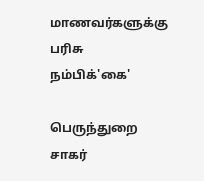மாணவர்களுக்கு பரிசு
நம்பிக்'கை'

பெருந்துறை சாகர்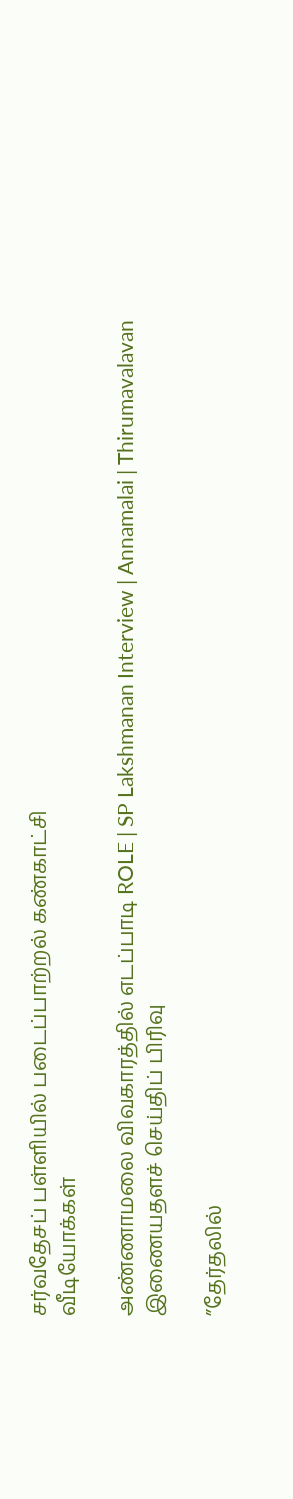சர்வதேசப் பள்ளியில் படைப்பாற்றல் கண்காட்சி
வீடியோக்கள்

அண்ணாமலை விவகாரத்தில் எடப்பாடி ROLE | SP Lakshmanan Interview | Annamalai | Thirumavalavan
இணையதளச் செய்திப் பிரிவு

”தேர்தலில்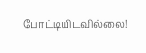போட்டியிடவில்லை!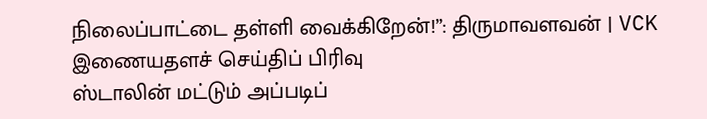நிலைப்பாட்டை தள்ளி வைக்கிறேன்!”: திருமாவளவன் | VCK
இணையதளச் செய்திப் பிரிவு
ஸ்டாலின் மட்டும் அப்படிப்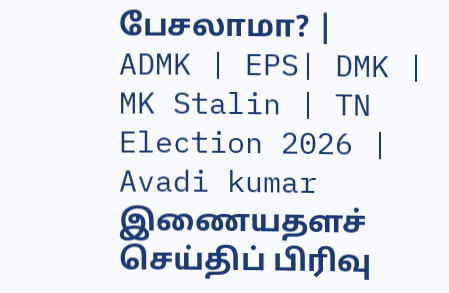பேசலாமா? | ADMK | EPS| DMK | MK Stalin | TN Election 2026 | Avadi kumar
இணையதளச் செய்திப் பிரிவு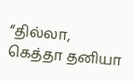“தில்லா, கெத்தா தனியா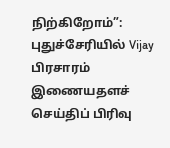நிற்கிறோம்”: புதுச்சேரியில் Vijay பிரசாரம்
இணையதளச் செய்திப் பிரிவு